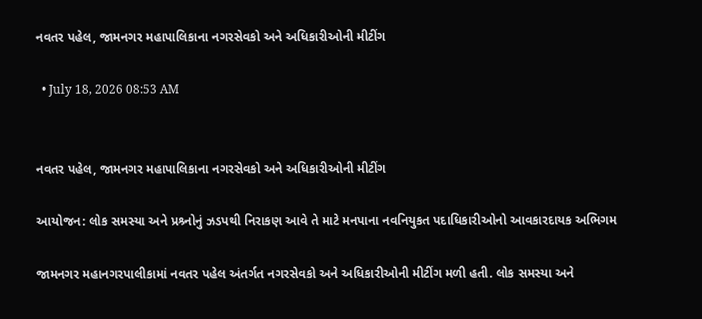નવતર પહેલ, જામનગર મહાપાલિકાના નગરસેવકો અને અધિકારીઓની મીટીંગ

  • July 18, 2026 08:53 AM


નવતર પહેલ, જામનગર મહાપાલિકાના નગરસેવકો અને અધિકારીઓની મીટીંગ

આયોજન: લોક સમસ્યા અને પ્રશ્ર્નોનું ઝડપથી નિરાકણ આવે તે માટે મનપાના નવનિયુકત પદાધિકારીઓનો આવકારદાયક અભિગમ

જામનગર મહાનગરપાલીકામાં નવતર પહેલ અંતર્ગત નગરસેવકો અને અધિકારીઓની મીટીંગ મળી હતી. લોક સમસ્યા અને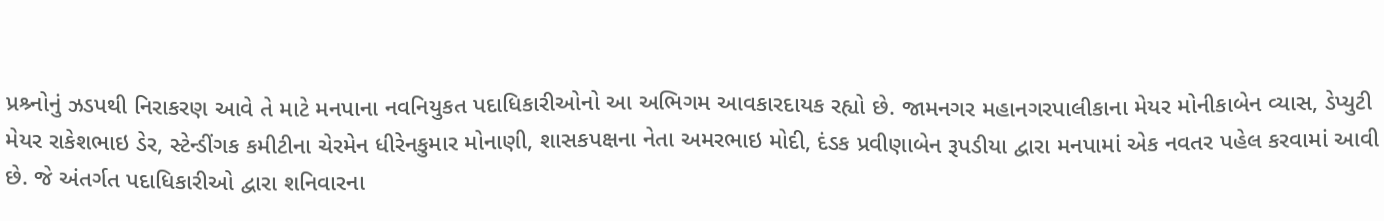પ્રશ્ર્નોનું ઝડપથી નિરાકરણ આવે તે માટે મનપાના નવનિયુકત પદાધિકારીઓનો આ અભિગમ આવકારદાયક રહ્યો છે. જામનગર મહાનગરપાલીકાના મેયર મોનીકાબેન વ્યાસ, ડેપ્યુટી મેયર રાકેશભાઇ ડેર, સ્ટેન્ડીંગક કમીટીના ચેરમેન ધીરેનકુમાર મોનાણી, શાસકપક્ષના નેતા અમરભાઇ મોદી, દંડક પ્રવીણાબેન રૂપડીયા દ્વારા મનપામાં એક નવતર પહેલ કરવામાં આવી છે. જે અંતર્ગત પદાધિકારીઓ દ્વારા શનિવારના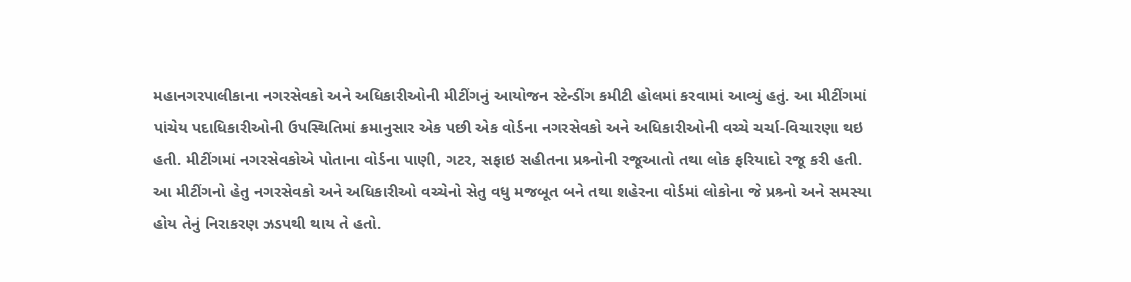મહાનગરપાલીકાના નગરસેવકો અને અધિકારીઓની મીટીંગનું આયોજન સ્ટેન્ડીંગ કમીટી હોલમાં કરવામાં આવ્યું હતું. આ મીટીંગમાં પાંચેય પદાધિકારીઓની ઉપસ્થિતિમાં ક્રમાનુસાર એક પછી એક વોર્ડના નગરસેવકો અને અધિકારીઓની વચ્ચે ચર્ચા-વિચારણા થઇ હતી. મીટીંગમાં નગરસેવકોએ પોતાના વોર્ડના પાણી, ગટર, સફાઇ સહીતના પ્રશ્ર્નોની રજૂઆતો તથા લોક ફરિયાદો રજૂ કરી હતી. આ મીટીંગનો હેતુ નગરસેવકો અને અધિકારીઓ વચ્ચેનો સેતુ વધુ મજબૂત બને તથા શહેરના વોર્ડમાં લોકોના જે પ્રશ્ર્નો અને સમસ્યા હોય તેનું નિરાકરણ ઝડપથી થાય તે હતો.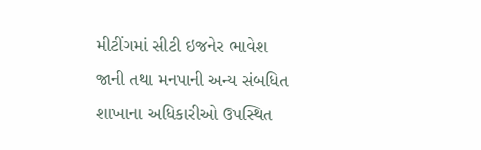મીટીંગમાં સીટી ઇજનેર ભાવેશ જાની તથા મનપાની અન્ય સંબધિત શાખાના અધિકારીઓ ઉપસ્થિત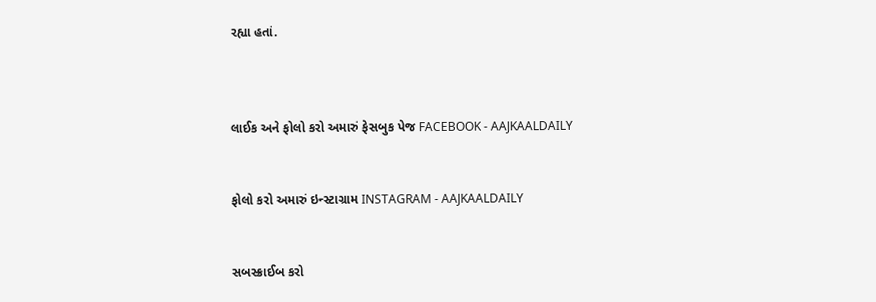રહ્યા હતાં.



લાઈક અને ફોલો કરો અમારું ફેસબુક પેજ FACEBOOK - AAJKAALDAILY


ફોલો કરો અમારું ઇન્સ્ટાગ્રામ INSTAGRAM - AAJKAALDAILY


સબસ્ક્રાઈબ કરો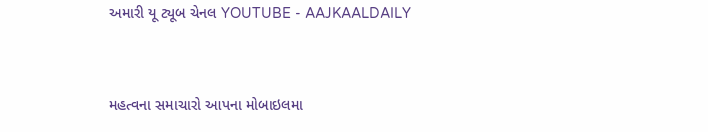અમારી યૂ ટ્યૂબ ચેનલ YOUTUBE - AAJKAALDAILY


મહત્વના સમાચારો આપના મોબાઇલમા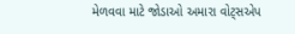મેળવવા માટે જોડાઓ અમારા વોટ્સએપ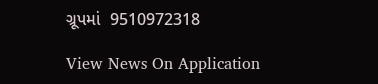ગ્રૂપમાં  9510972318

View News On Application